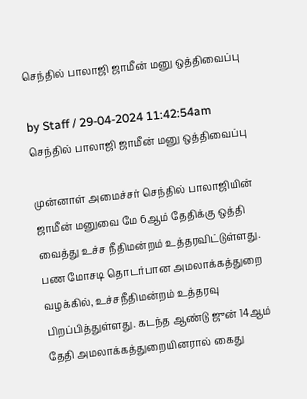செந்தில் பாலாஜி ஜாமீன் மனு ஒத்திவைப்பு

by Staff / 29-04-2024 11:42:54am
செந்தில் பாலாஜி ஜாமீன் மனு ஒத்திவைப்பு

முன்னாள் அமைச்சர் செந்தில் பாலாஜியின் ஜாமீன் மனுவை மே 6ஆம் தேதிக்கு ஒத்தி வைத்து உச்ச நீதிமன்றம் உத்தரவிட்டுள்ளது. பண மோசடி தொடர்பான அமலாக்கத்துறை வழக்கில், உச்சநீதிமன்றம் உத்தரவு பிறப்பித்துள்ளது. கடந்த ஆண்டு ஜுன் 14ஆம் தேதி அமலாக்கத்துறையினரால் கைது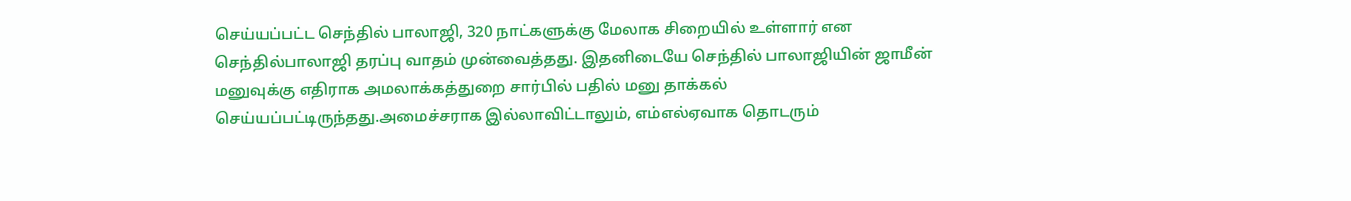செய்யப்பட்ட செந்தில் பாலாஜி, 320 நாட்களுக்கு மேலாக சிறையில் உள்ளார் என செந்தில்பாலாஜி தரப்பு வாதம் முன்வைத்தது. இதனிடையே செந்தில் பாலாஜியின் ஜாமீன் மனுவுக்கு எதிராக அமலாக்கத்துறை சார்பில் பதில் மனு தாக்கல் செய்யப்பட்டிருந்தது.அமைச்சராக இல்லாவிட்டாலும், எம்எல்ஏவாக தொடரும்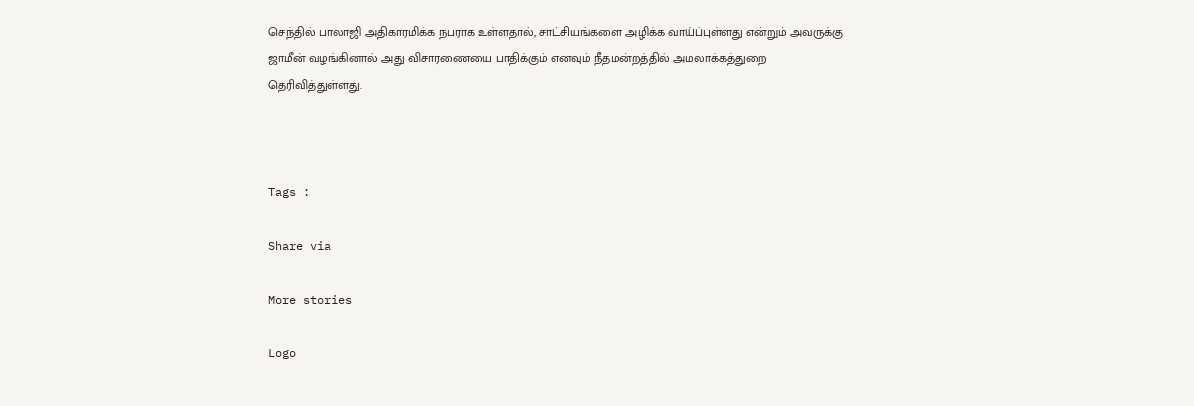செந்தில் பாலாஜி அதிகாரமிக்க நபராக உள்ளதால், சாட்சியங்களை அழிக்க வாய்ப்புள்ளது என்றும் அவருக்கு ஜாமீன் வழங்கினால் அது விசாரணையை பாதிக்கும் எனவும் நீதமன்றத்தில் அமலாக்கத்துறை தெரிவித்துள்ளது.



Tags :

Share via

More stories

Logo